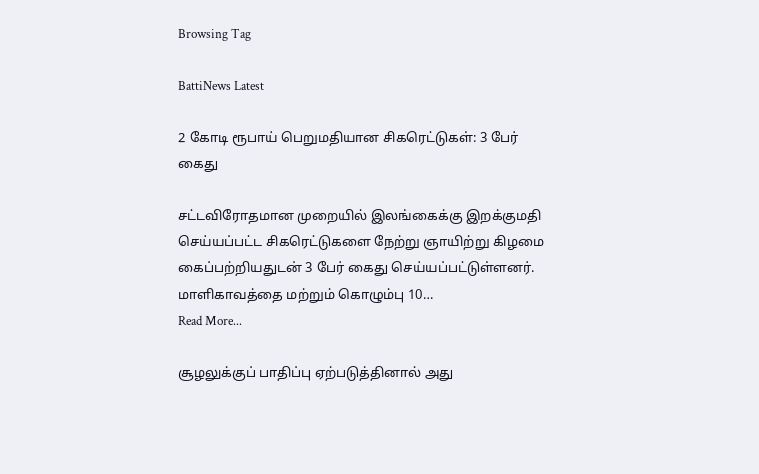Browsing Tag

BattiNews Latest

2 கோடி ரூபாய் பெறுமதியான சிகரெட்டுகள்: 3 பேர் கைது

சட்டவிரோதமான முறையில் இலங்கைக்கு இறக்குமதி செய்யப்பட்ட சிகரெட்டுகளை நேற்று ஞாயிற்று கிழமை கைப்பற்றியதுடன் 3 பேர் கைது செய்யப்பட்டுள்ளனர். மாளிகாவத்தை மற்றும் கொழும்பு 10…
Read More...

சூழலுக்குப் பாதிப்பு ஏற்படுத்தினால் அது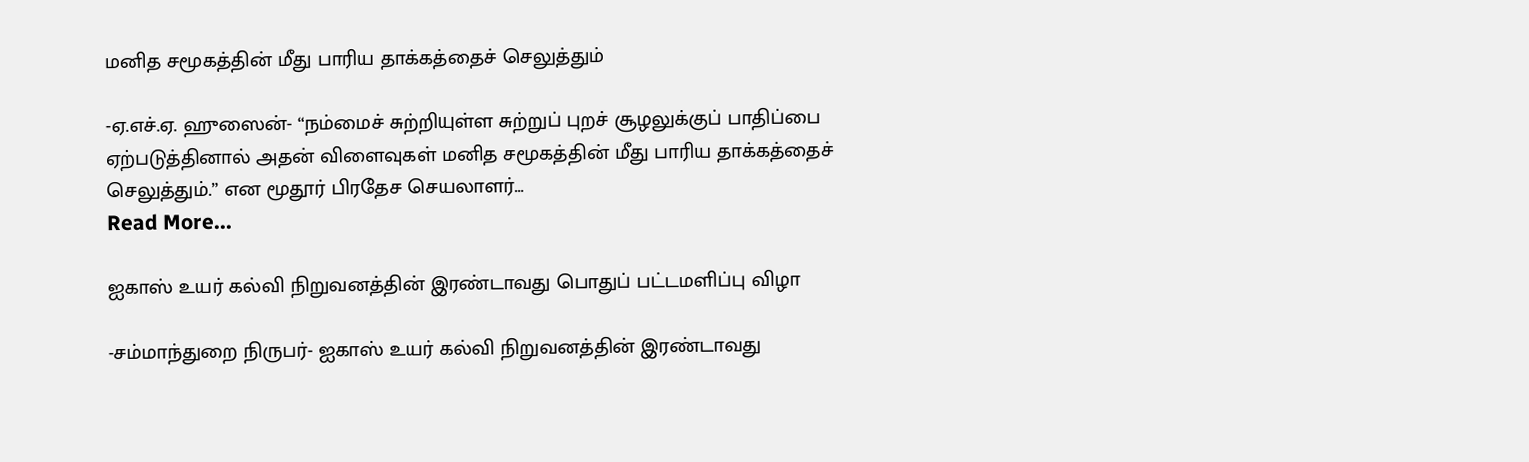மனித சமூகத்தின் மீது பாரிய தாக்கத்தைச் செலுத்தும்

-ஏ.எச்.ஏ. ஹுஸைன்- “நம்மைச் சுற்றியுள்ள சுற்றுப் புறச் சூழலுக்குப் பாதிப்பை ஏற்படுத்தினால் அதன் விளைவுகள் மனித சமூகத்தின் மீது பாரிய தாக்கத்தைச் செலுத்தும்.” என மூதூர் பிரதேச செயலாளர்…
Read More...

ஐகாஸ் உயர் கல்வி நிறுவனத்தின் இரண்டாவது பொதுப் பட்டமளிப்பு விழா

-சம்மாந்துறை நிருபர்- ஐகாஸ் உயர் கல்வி நிறுவனத்தின் இரண்டாவது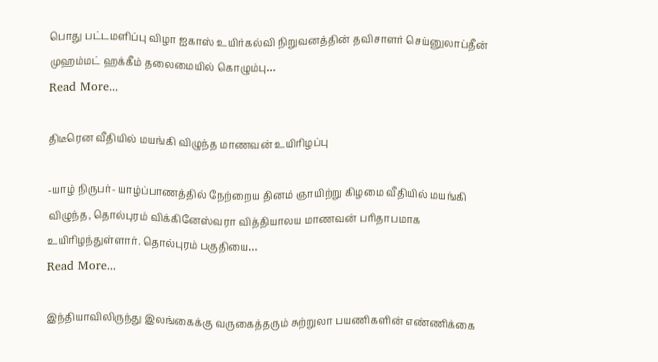பொது பட்டமளிப்பு விழா ஐகாஸ் உயிர்கல்வி நிறுவனத்தின் தவிசாளர் செய்னுலாப்தீன் முஹம்மட் ஹக்கீம் தலைமையில் கொழும்பு…
Read More...

திடீரென வீதியில் மயங்கி விழுந்த மாணவன் உயிரிழப்பு

-யாழ் நிருபர்- யாழ்ப்பாணத்தில் நேற்றைய தினம் ஞாயிற்று கிழமை வீதியில் மயங்கி விழுந்த, தொல்புரம் விக்கினேஸ்வரா வித்தியாலய மாணவன் பரிதாபமாக உயிரிழந்துள்ளார். தொல்புரம் பகுதியை…
Read More...

இந்தியாவிலிருந்து இலங்கைக்கு வருகைத்தரும் சுற்றுலா பயணிகளின் எண்ணிக்கை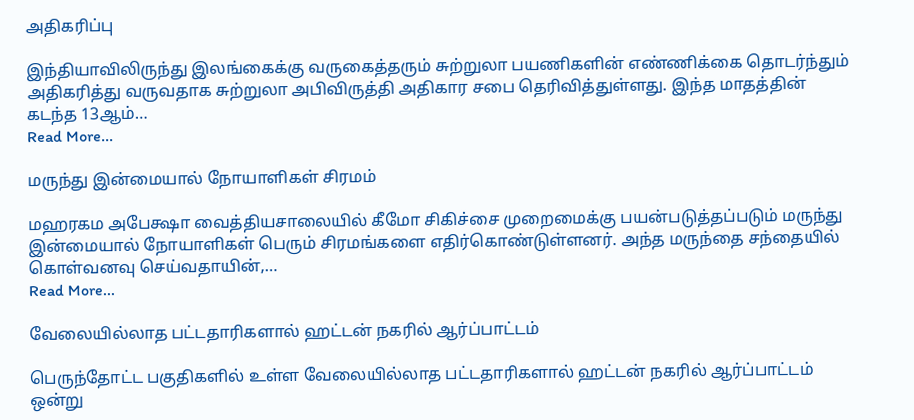அதிகரிப்பு

இந்தியாவிலிருந்து இலங்கைக்கு வருகைத்தரும் சுற்றுலா பயணிகளின் எண்ணிக்கை தொடர்ந்தும் அதிகரித்து வருவதாக சுற்றுலா அபிவிருத்தி அதிகார சபை தெரிவித்துள்ளது. இந்த மாதத்தின் கடந்த 13ஆம்…
Read More...

மருந்து இன்மையால் நோயாளிகள் சிரமம்

மஹரகம அபேக்ஷா வைத்தியசாலையில் கீமோ சிகிச்சை முறைமைக்கு பயன்படுத்தப்படும் மருந்து இன்மையால் நோயாளிகள் பெரும் சிரமங்களை எதிர்கொண்டுள்ளனர். அந்த மருந்தை சந்தையில் கொள்வனவு செய்வதாயின்,…
Read More...

வேலையில்லாத பட்டதாரிகளால் ஹட்டன் நகரில் ஆர்ப்பாட்டம்

பெருந்தோட்ட பகுதிகளில் உள்ள வேலையில்லாத பட்டதாரிகளால் ஹட்டன் நகரில் ஆர்ப்பாட்டம் ஒன்று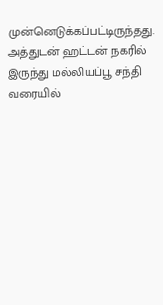முன்னெடுக்கப்பட்டிருந்தது. அத்துடன் ஹட்டன் நகரில் இருந்து மல்லியப்பூ சந்தி வரையில்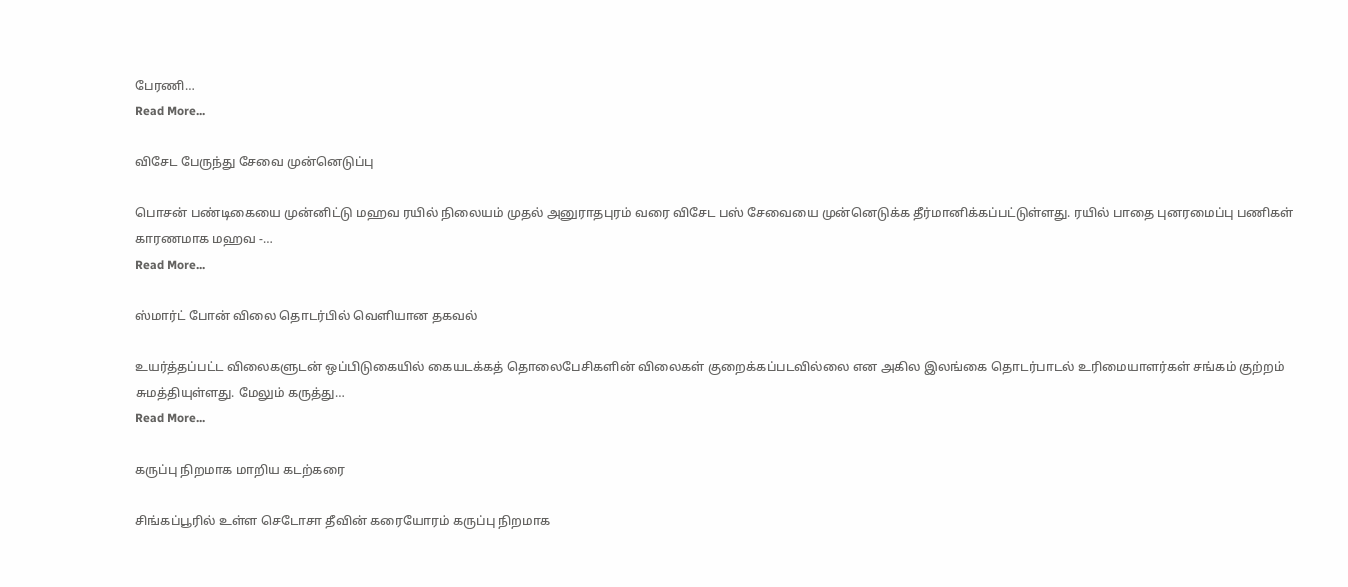பேரணி…
Read More...

விசேட பேருந்து சேவை முன்னெடுப்பு

பொசன் பண்டிகையை முன்னிட்டு மஹவ ரயில் நிலையம் முதல் அனுராதபுரம் வரை விசேட பஸ் சேவையை முன்னெடுக்க தீர்மானிக்கப்பட்டுள்ளது. ரயில் பாதை புனரமைப்பு பணிகள் காரணமாக மஹவ -…
Read More...

ஸ்மார்ட் போன் விலை தொடர்பில் வௌியான தகவல்

உயர்த்தப்பட்ட விலைகளுடன் ஒப்பிடுகையில் கையடக்கத் தொலைபேசிகளின் விலைகள் குறைக்கப்படவில்லை என அகில இலங்கை தொடர்பாடல் உரிமையாளர்கள் சங்கம் குற்றம் சுமத்தியுள்ளது. மேலும் கருத்து…
Read More...

கருப்பு நிறமாக மாறிய கடற்கரை

சிங்கப்பூரில் உள்ள செடோசா தீவின் கரையோரம் கருப்பு நிறமாக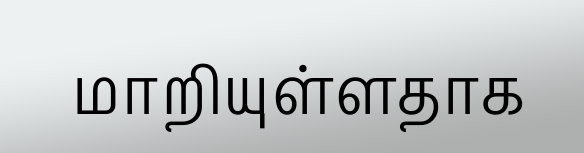மாறியுள்ளதாக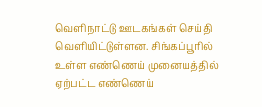வெளிநாட்டு ஊடகங்கள் செய்தி வெளியிட்டுள்ளன. சிங்கப்பூரில் உள்ள எண்ணெய் முனையத்தில் ஏற்பட்ட எண்ணெய்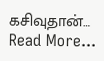கசிவுதான்…
Read More...